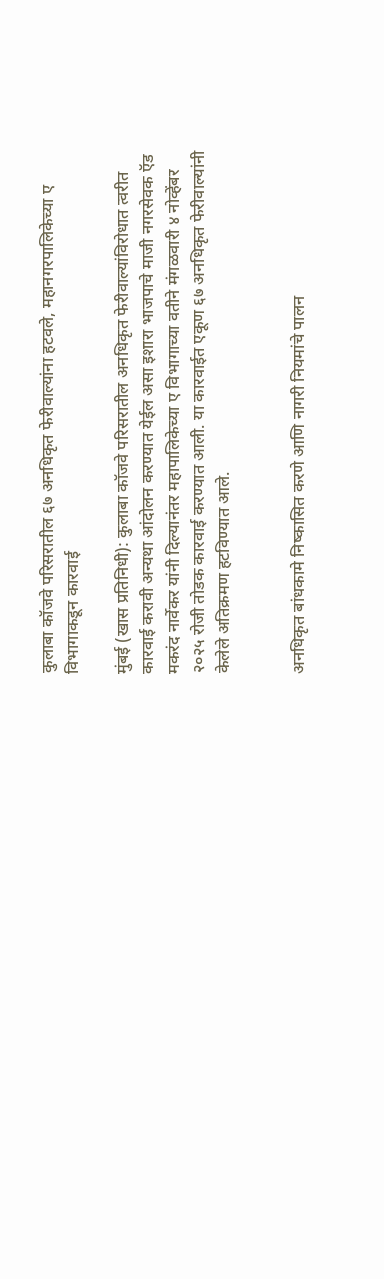कुलाबा कॉजवे परिसरातील ६७ अनधिकृत फेरीवाल्यांना हटवले, महानगरपालिकेच्या ए विभागाकडून कारवाई

मुंबई (खास प्रतिनिधी): कुलाबा कॉजवे परिसरातील अनधिकृत फेरीवाल्यांविरोधात त्वरीत कारवाई करावी अन्यथा आंदोलन करण्यात येईल असा इशारा भाजपाचे माजी नगरसेवक ऍड मकरंद नार्वेकर यांनी दिल्यानंतर महापालिकेच्या ए विभागाच्या वतीने मंगळवारी ४ नोव्हेंबर २०२५ रोजी तोडक कारवाई करण्यात आली. या कारवाईत एकूण ६७ अनधिकृत फेरीवाल्यांनी केलेले अतिक्रमण हटविण्यात आले.


अनधिकृत बांधकामे निष्कासित करणे आणि नागरी नियमांचे पालन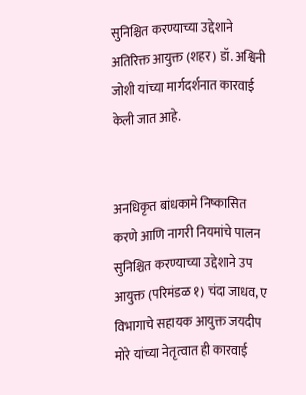सुनिश्चित करण्याच्या उद्देशाने अतिरिक्त आयुक्त (शहर) डॉ. अश्विनी जोशी यांच्या मार्गदर्शनात कारवाई केली जात आहे.


अनधिकृत बांधकामे निष्कासित करणे आणि नागरी नियमांचे पालन सुनिश्चित करण्याच्या उद्देशाने उप आयुक्त (परिमंडळ १) चंदा जाधव, ए विभागाचे सहायक आयुक्त जयदीप मोरे यांच्या नेतृत्वात ही कारवाई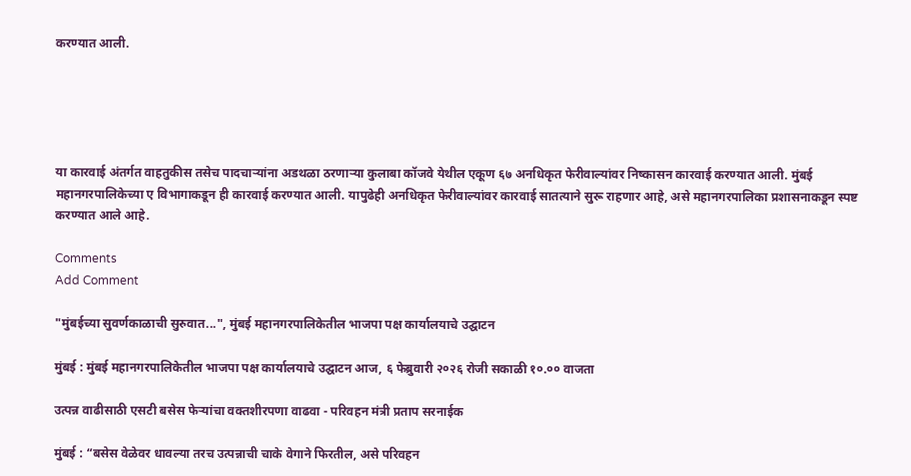करण्यात आली.





या कारवाई अंतर्गत वाहतुकीस तसेच पादचाऱ्यांना अडथळा ठरणाऱ्या कुलाबा कॉजवे येथील एकूण ६७ अनधिकृत फेरीवाल्यांवर निष्कासन कारवाई करण्यात आली. मुंबई महानगरपालिकेच्या ए विभागाकडून ही कारवाई करण्यात आली. यापुढेही अनधिकृत फेरीवाल्यांवर कारवाई सातत्याने सुरू राहणार आहे, असे महानगरपालिका प्रशासनाकडून स्पष्ट करण्यात आले आहे.

Comments
Add Comment

"मुंबईच्या सुवर्णकाळाची सुरुवात...", मुंबई महानगरपालिकेतील भाजपा पक्ष कार्यालयाचे उद्घाटन

मुंबई : मुंबई महानगरपालिकेतील भाजपा पक्ष कार्यालयाचे उद्घाटन आज, ६ फेब्रुवारी २०२६ रोजी सकाळी १०.०० वाजता

उत्पन्न वाढीसाठी एसटी बसेस फेऱ्यांचा वक्तशीरपणा वाढवा - परिवहन मंत्री प्रताप सरनाईक

मुंबई : “बसेस वेळेवर धावल्या तरच उत्पन्नाची चाके वेगाने फिरतील, असे परिवहन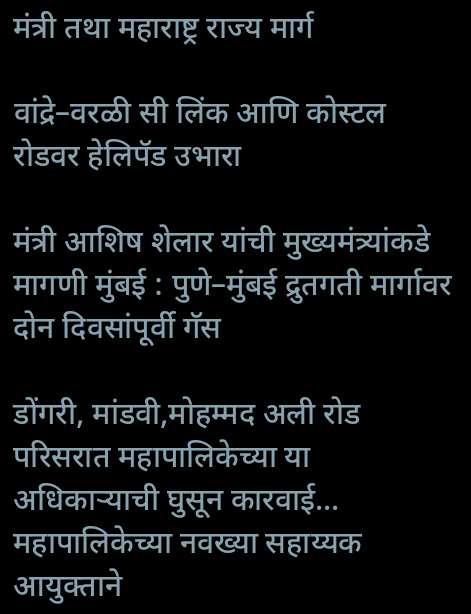मंत्री तथा महाराष्ट्र राज्य मार्ग

वांद्रे–वरळी सी लिंक आणि कोस्टल रोडवर हेलिपॅड उभारा

मंत्री आशिष शेलार यांची मुख्यमंत्र्यांकडे मागणी मुंबई : पुणे–मुंबई द्रुतगती मार्गावर दोन दिवसांपूर्वी गॅस

डोंगरी, मांडवी,मोहम्मद अली रोड परिसरात महापालिकेच्या या अधिकाऱ्याची घुसून कारवाई... महापालिकेच्या नवख्या सहाय्यक आयुक्ताने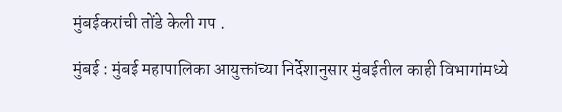मुंबईकरांची तोंडे केली गप .

मुंबई : मुंबई महापालिका आयुक्तांच्या निर्देशानुसार मुंबईतील काही विभागांमध्ये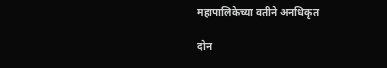महापालिकेच्या वतीने अनधिकृत

दोन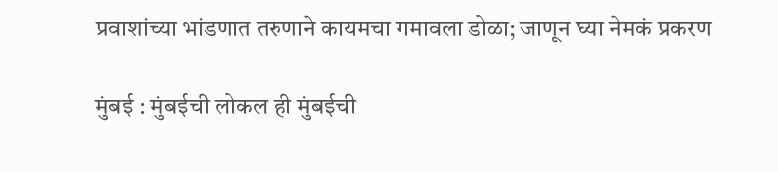प्रवाशांच्या भांडणात तरुणाने कायमचा गमावला डोळा; जाणून घ्या नेमकं प्रकरण

मुंबई : मुंबईची लोकल ही मुंबईची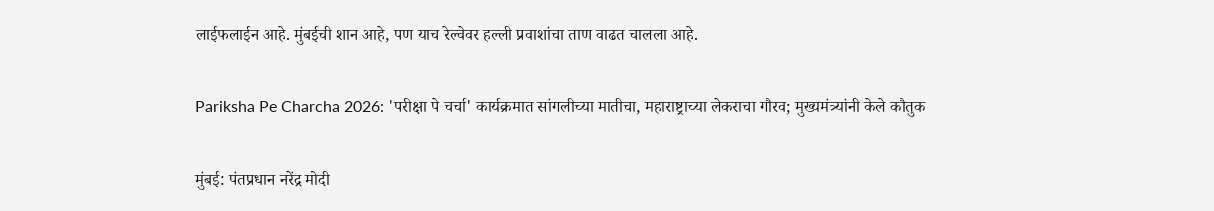लाईफलाईन आहे. मुंबईची शान आहे, पण याच रेल्वेवर हल्ली प्रवाशांचा ताण वाढत चालला आहे.

Pariksha Pe Charcha 2026: 'परीक्षा पे चर्चा' कार्यक्रमात सांगलीच्या मातीचा, महाराष्ट्राच्या लेकराचा गौरव; मुख्यमंत्र्यांनी केले कौतुक

मुंबई: पंतप्रधान नरेंद्र मोदी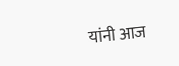यांनी आज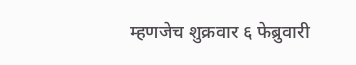म्हणजेच शुक्रवार ६ फेब्रुवारी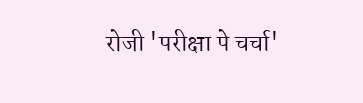रोजी 'परीक्षा पे चर्चा'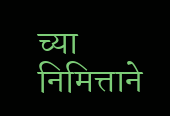च्या निमित्ताने